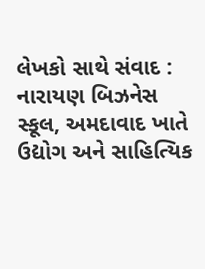લેખકો સાથે સંવાદ : નારાયણ બિઝનેસ સ્કૂલ, અમદાવાદ ખાતે ઉદ્યોગ અને સાહિત્યિક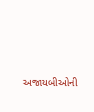અજાયબીઓની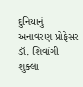દુનિયાનું અનાવરણ પ્રોફેસર ડૉ. શિવાંગી શુક્લા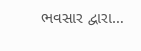ભવસાર દ્વારા…